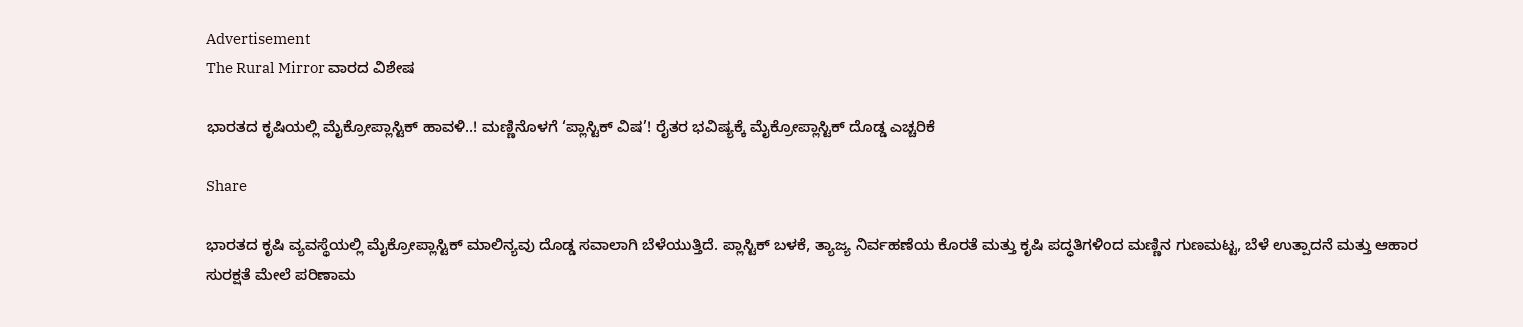Advertisement
The Rural Mirror ವಾರದ ವಿಶೇಷ

ಭಾರತದ ಕೃಷಿಯಲ್ಲಿ ಮೈಕ್ರೋಪ್ಲಾಸ್ಟಿಕ್ ಹಾವಳಿ..! ಮಣ್ಣಿನೊಳಗೆ ‘ಪ್ಲಾಸ್ಟಿಕ್ ವಿಷ’! ರೈತರ ಭವಿಷ್ಯಕ್ಕೆ ಮೈಕ್ರೋಪ್ಲಾಸ್ಟಿಕ್ ದೊಡ್ಡ ಎಚ್ಚರಿಕೆ

Share

ಭಾರತದ ಕೃಷಿ ವ್ಯವಸ್ಥೆಯಲ್ಲಿ ಮೈಕ್ರೋಪ್ಲಾಸ್ಟಿಕ್ ಮಾಲಿನ್ಯವು ದೊಡ್ಡ ಸವಾಲಾಗಿ ಬೆಳೆಯುತ್ತಿದೆ. ಪ್ಲಾಸ್ಟಿಕ್ ಬಳಕೆ, ತ್ಯಾಜ್ಯ ನಿರ್ವಹಣೆಯ ಕೊರತೆ ಮತ್ತು ಕೃಷಿ ಪದ್ಧತಿಗಳಿಂದ ಮಣ್ಣಿನ ಗುಣಮಟ್ಟ, ಬೆಳೆ ಉತ್ಪಾದನೆ ಮತ್ತು ಆಹಾರ ಸುರಕ್ಷತೆ ಮೇಲೆ ಪರಿಣಾಮ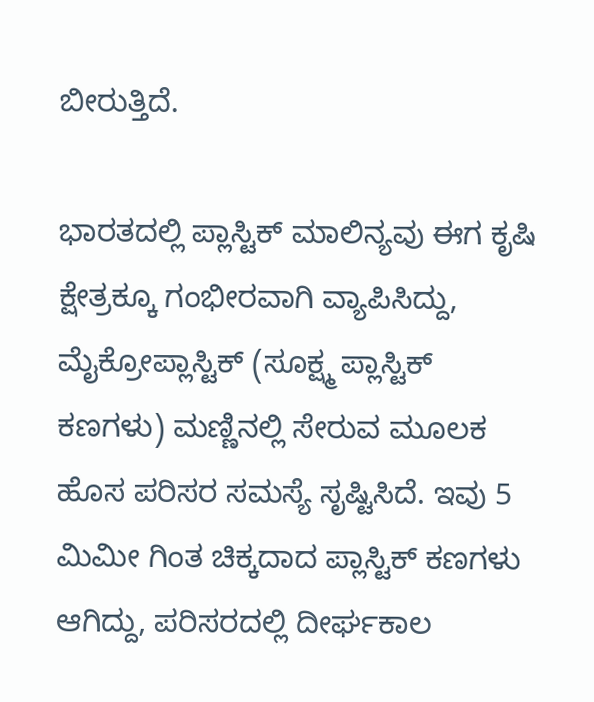ಬೀರುತ್ತಿದೆ.

ಭಾರತದಲ್ಲಿ ಪ್ಲಾಸ್ಟಿಕ್ ಮಾಲಿನ್ಯವು ಈಗ ಕೃಷಿ ಕ್ಷೇತ್ರಕ್ಕೂ ಗಂಭೀರವಾಗಿ ವ್ಯಾಪಿಸಿದ್ದು, ಮೈಕ್ರೋಪ್ಲಾಸ್ಟಿಕ್ (ಸೂಕ್ಷ್ಮ ಪ್ಲಾಸ್ಟಿಕ್ ಕಣಗಳು) ಮಣ್ಣಿನಲ್ಲಿ ಸೇರುವ ಮೂಲಕ ಹೊಸ ಪರಿಸರ ಸಮಸ್ಯೆ ಸೃಷ್ಟಿಸಿದೆ. ಇವು 5 ಮಿಮೀ ಗಿಂತ ಚಿಕ್ಕದಾದ ಪ್ಲಾಸ್ಟಿಕ್ ಕಣಗಳು ಆಗಿದ್ದು, ಪರಿಸರದಲ್ಲಿ ದೀರ್ಘಕಾಲ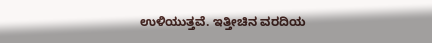ಉಳಿಯುತ್ತವೆ. ಇತ್ತೀಚಿನ ವರದಿಯ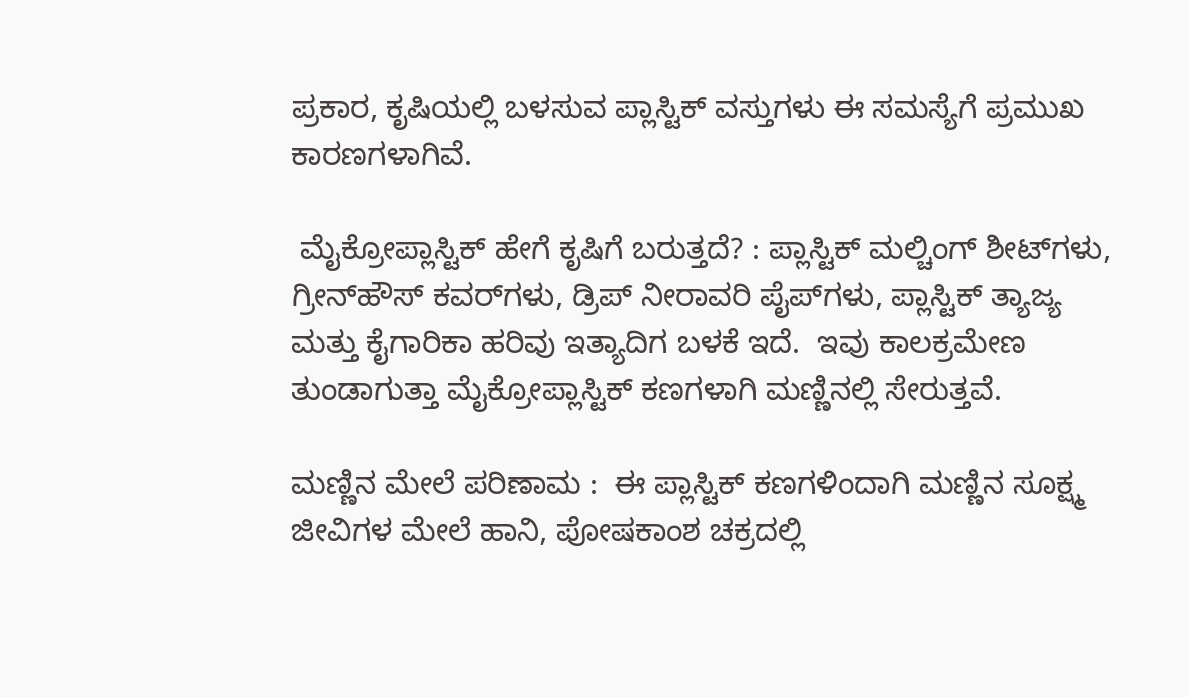ಪ್ರಕಾರ, ಕೃಷಿಯಲ್ಲಿ ಬಳಸುವ ಪ್ಲಾಸ್ಟಿಕ್ ವಸ್ತುಗಳು ಈ ಸಮಸ್ಯೆಗೆ ಪ್ರಮುಖ ಕಾರಣಗಳಾಗಿವೆ.

 ಮೈಕ್ರೋಪ್ಲಾಸ್ಟಿಕ್ ಹೇಗೆ ಕೃಷಿಗೆ ಬರುತ್ತದೆ? : ಪ್ಲಾಸ್ಟಿಕ್ ಮಲ್ಚಿಂಗ್ ಶೀಟ್‌ಗಳು, ಗ್ರೀನ್‌ಹೌಸ್ ಕವರ್‌ಗಳು, ಡ್ರಿಪ್ ನೀರಾವರಿ ಪೈಪ್‌ಗಳು, ಪ್ಲಾಸ್ಟಿಕ್ ತ್ಯಾಜ್ಯ ಮತ್ತು ಕೈಗಾರಿಕಾ ಹರಿವು ಇತ್ಯಾದಿಗ ಬಳಕೆ ಇದೆ.  ಇವು ಕಾಲಕ್ರಮೇಣ ತುಂಡಾಗುತ್ತಾ ಮೈಕ್ರೋಪ್ಲಾಸ್ಟಿಕ್ ಕಣಗಳಾಗಿ ಮಣ್ಣಿನಲ್ಲಿ ಸೇರುತ್ತವೆ.

ಮಣ್ಣಿನ ಮೇಲೆ ಪರಿಣಾಮ :  ಈ ಪ್ಲಾಸ್ಟಿಕ್‌ ಕಣಗಳಿಂದಾಗಿ ಮಣ್ಣಿನ ಸೂಕ್ಷ್ಮ ಜೀವಿಗಳ ಮೇಲೆ ಹಾನಿ, ಪೋಷಕಾಂಶ ಚಕ್ರದಲ್ಲಿ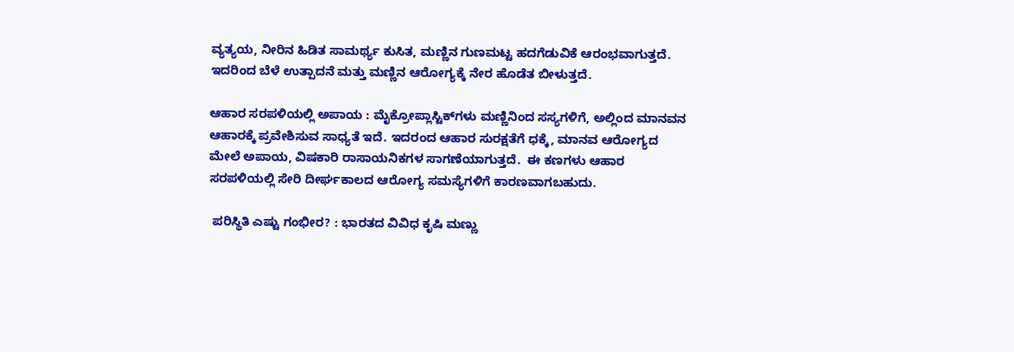ವ್ಯತ್ಯಯ, ನೀರಿನ ಹಿಡಿತ ಸಾಮರ್ಥ್ಯ ಕುಸಿತ, ಮಣ್ಣಿನ ಗುಣಮಟ್ಟ ಹದಗೆಡುವಿಕೆ ಆರಂಭವಾಗುತ್ತದೆ.  ಇದರಿಂದ ಬೆಳೆ ಉತ್ಪಾದನೆ ಮತ್ತು ಮಣ್ಣಿನ ಆರೋಗ್ಯಕ್ಕೆ ನೇರ ಹೊಡೆತ ಬೀಳುತ್ತದೆ.

ಆಹಾರ ಸರಪಳಿಯಲ್ಲಿ ಅಪಾಯ : ಮೈಕ್ರೋಪ್ಲಾಸ್ಟಿಕ್‌ಗಳು ಮಣ್ಣಿನಿಂದ ಸಸ್ಯಗಳಿಗೆ, ಅಲ್ಲಿಂದ ಮಾನವನ ಆಹಾರಕ್ಕೆ ಪ್ರವೇಶಿಸುವ ಸಾಧ್ಯತೆ ಇದೆ. ಇದರಂದ ಆಹಾರ ಸುರಕ್ಷತೆಗೆ ಧಕ್ಕೆ, ಮಾನವ ಆರೋಗ್ಯದ ಮೇಲೆ ಅಪಾಯ, ವಿಷಕಾರಿ ರಾಸಾಯನಿಕಗಳ ಸಾಗಣೆಯಾಗುತ್ತದೆ.  ಈ ಕಣಗಳು ಆಹಾರ ಸರಪಳಿಯಲ್ಲಿ ಸೇರಿ ದೀರ್ಘಕಾಲದ ಆರೋಗ್ಯ ಸಮಸ್ಯೆಗಳಿಗೆ ಕಾರಣವಾಗಬಹುದು.

 ಪರಿಸ್ಥಿತಿ ಎಷ್ಟು ಗಂಭೀರ? : ಭಾರತದ ವಿವಿಧ ಕೃಷಿ ಮಣ್ಣು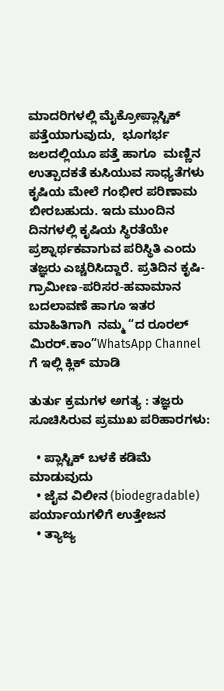ಮಾದರಿಗಳಲ್ಲಿ ಮೈಕ್ರೋಪ್ಲಾಸ್ಟಿಕ್ ಪತ್ತೆಯಾಗುವುದು,  ಭೂಗರ್ಭ ಜಲದಲ್ಲಿಯೂ ಪತ್ತೆ ಹಾಗೂ  ಮಣ್ಣಿನ ಉತ್ಪಾದಕತೆ ಕುಸಿಯುವ ಸಾಧ್ಯತೆಗಳು ಕೃಷಿಯ ಮೇಲೆ ಗಂಭೀರ ಪರಿಣಾಮ ಬೀರಬಹುದು. ಇದು ಮುಂದಿನ ದಿನಗಳಲ್ಲಿ ಕೃಷಿಯ ಸ್ಥಿರತೆಯೇ ಪ್ರಶ್ನಾರ್ಥಕವಾಗುವ ಪರಿಸ್ಥಿತಿ ಎಂದು ತಜ್ಞರು ಎಚ್ಚರಿಸಿದ್ದಾರೆ. ಪ್ರತಿದಿನ ಕೃಷಿ-ಗ್ರಾಮೀಣ-ಪರಿಸರ-ಹವಾಮಾನ ಬದಲಾವಣೆ ಹಾಗೂ ಇತರ ಮಾಹಿತಿಗಾಗಿ  ನಮ್ಮ “ದ ರೂರಲ್‌ ಮಿರರ್.ಕಾಂ”WhatsApp Channel  ಗೆ ಇಲ್ಲಿ ಕ್ಲಿಕ್‌ ಮಾಡಿ

ತುರ್ತು ಕ್ರಮಗಳ ಅಗತ್ಯ : ತಜ್ಞರು ಸೂಚಿಸಿರುವ ಪ್ರಮುಖ ಪರಿಹಾರಗಳು:

  • ಪ್ಲಾಸ್ಟಿಕ್ ಬಳಕೆ ಕಡಿಮೆ ಮಾಡುವುದು
  • ಜೈವ ವಿಲೀನ (biodegradable) ಪರ್ಯಾಯಗಳಿಗೆ ಉತ್ತೇಜನ
  • ತ್ಯಾಜ್ಯ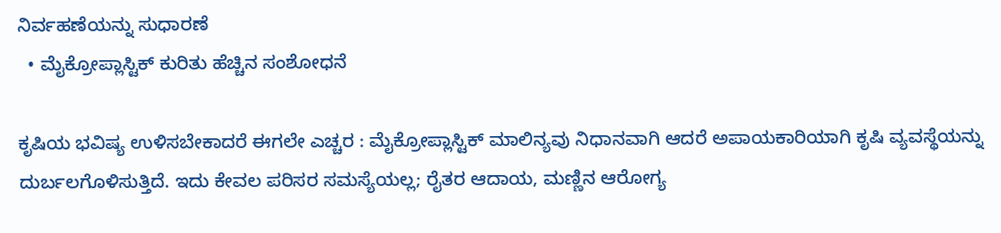ನಿರ್ವಹಣೆಯನ್ನು ಸುಧಾರಣೆ
  • ಮೈಕ್ರೋಪ್ಲಾಸ್ಟಿಕ್ ಕುರಿತು ಹೆಚ್ಚಿನ ಸಂಶೋಧನೆ

ಕೃಷಿಯ ಭವಿಷ್ಯ ಉಳಿಸಬೇಕಾದರೆ ಈಗಲೇ ಎಚ್ಚರ : ಮೈಕ್ರೋಪ್ಲಾಸ್ಟಿಕ್ ಮಾಲಿನ್ಯವು ನಿಧಾನವಾಗಿ ಆದರೆ ಅಪಾಯಕಾರಿಯಾಗಿ ಕೃಷಿ ವ್ಯವಸ್ಥೆಯನ್ನು ದುರ್ಬಲಗೊಳಿಸುತ್ತಿದೆ. ಇದು ಕೇವಲ ಪರಿಸರ ಸಮಸ್ಯೆಯಲ್ಲ; ರೈತರ ಆದಾಯ, ಮಣ್ಣಿನ ಆರೋಗ್ಯ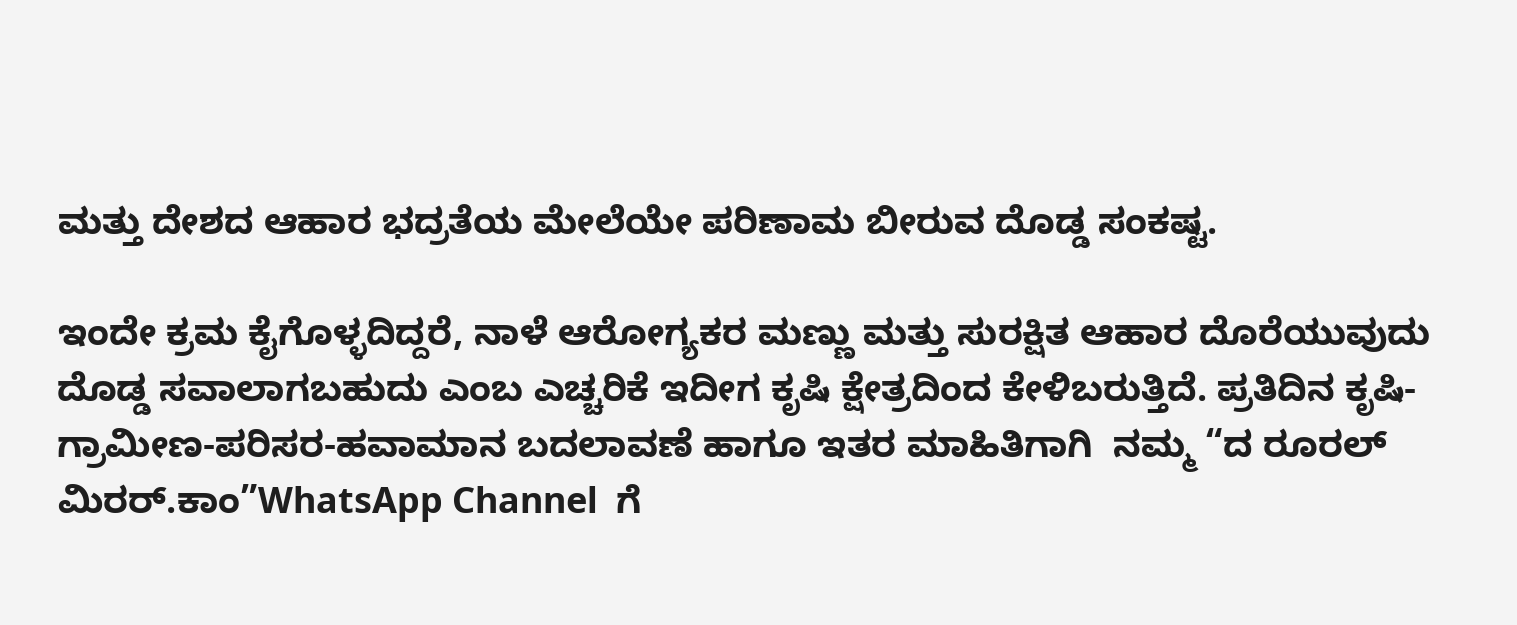ಮತ್ತು ದೇಶದ ಆಹಾರ ಭದ್ರತೆಯ ಮೇಲೆಯೇ ಪರಿಣಾಮ ಬೀರುವ ದೊಡ್ಡ ಸಂಕಷ್ಟ.

ಇಂದೇ ಕ್ರಮ ಕೈಗೊಳ್ಳದಿದ್ದರೆ, ನಾಳೆ ಆರೋಗ್ಯಕರ ಮಣ್ಣು ಮತ್ತು ಸುರಕ್ಷಿತ ಆಹಾರ ದೊರೆಯುವುದು ದೊಡ್ಡ ಸವಾಲಾಗಬಹುದು ಎಂಬ ಎಚ್ಚರಿಕೆ ಇದೀಗ ಕೃಷಿ ಕ್ಷೇತ್ರದಿಂದ ಕೇಳಿಬರುತ್ತಿದೆ. ಪ್ರತಿದಿನ ಕೃಷಿ-ಗ್ರಾಮೀಣ-ಪರಿಸರ-ಹವಾಮಾನ ಬದಲಾವಣೆ ಹಾಗೂ ಇತರ ಮಾಹಿತಿಗಾಗಿ  ನಮ್ಮ “ದ ರೂರಲ್‌ ಮಿರರ್.ಕಾಂ”WhatsApp Channel  ಗೆ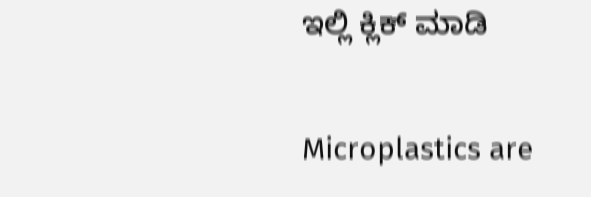ಇಲ್ಲಿ ಕ್ಲಿಕ್‌ ಮಾಡಿ

Microplastics are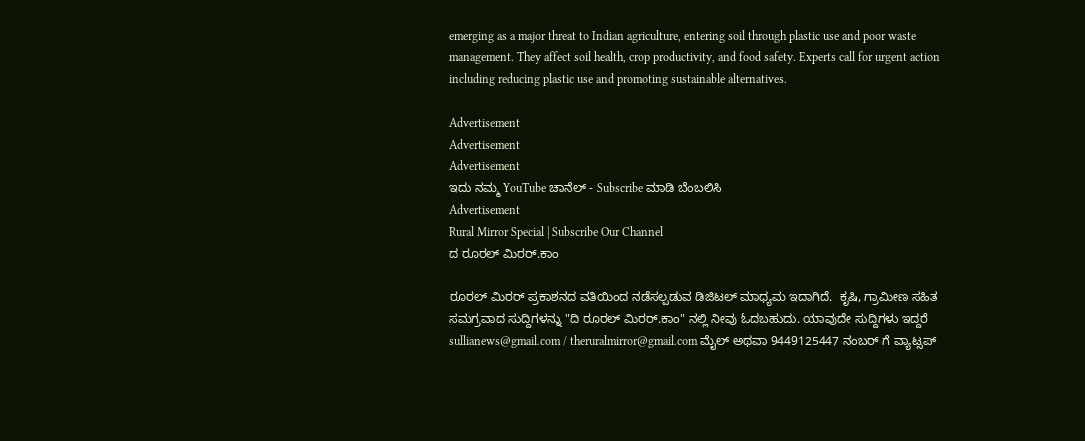emerging as a major threat to Indian agriculture, entering soil through plastic use and poor waste management. They affect soil health, crop productivity, and food safety. Experts call for urgent action including reducing plastic use and promoting sustainable alternatives.

Advertisement
Advertisement
Advertisement
ಇದು ನಮ್ಮ YouTube ಚಾನೆಲ್ - Subscribe ಮಾಡಿ ಬೆಂಬಲಿಸಿ
Advertisement
Rural Mirror Special | Subscribe Our Channel
ದ ರೂರಲ್ ಮಿರರ್.ಕಾಂ

ರೂರಲ್‌ ಮಿರರ್‌ ಪ್ರಕಾಶನದ ವತಿಯಿಂದ ನಡೆಸಲ್ಪಡುವ ಡಿಜಿಟಲ್‌ ಮಾಧ್ಯಮ ಇದಾಗಿದೆ.  ಕೃಷಿ, ಗ್ರಾಮೀಣ ಸಹಿತ ಸಮಗ್ರವಾದ ಸುದ್ದಿಗಳನ್ನು "ದಿ ರೂರಲ್‌ ಮಿರರ್‌.ಕಾಂ" ನಲ್ಲಿ ನೀವು ಓದಬಹುದು. ಯಾವುದೇ ಸುದ್ದಿಗಳು ಇದ್ದರೆ sullianews@gmail.com / theruralmirror@gmail.com ಮೈಲ್ ಅಥವಾ 9449125447 ನಂಬರ್ ಗೆ ವ್ಯಾಟ್ಸಪ್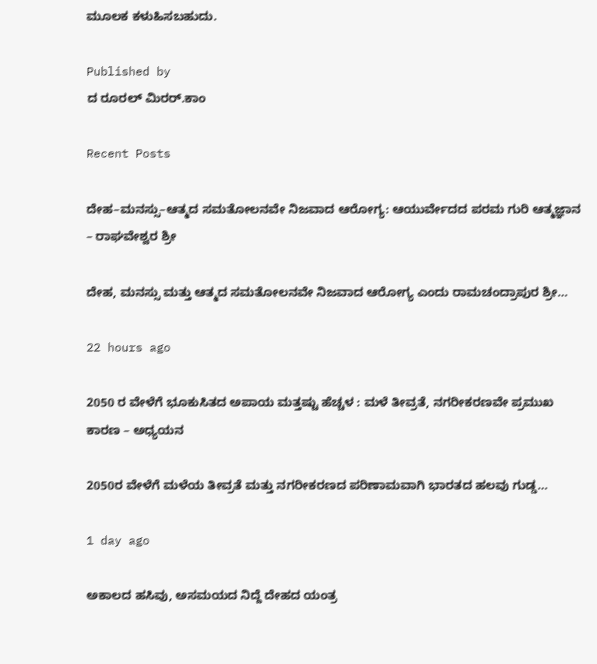ಮೂಲಕ ಕಳುಹಿಸಬಹುದು.

Published by
ದ ರೂರಲ್ ಮಿರರ್.ಕಾಂ

Recent Posts

ದೇಹ–ಮನಸ್ಸು–ಆತ್ಮದ ಸಮತೋಲನವೇ ನಿಜವಾದ ಆರೋಗ್ಯ: ಆಯುರ್ವೇದದ ಪರಮ ಗುರಿ ಆತ್ಮಜ್ಞಾನ – ರಾಘವೇಶ್ವರ ಶ್ರೀ

ದೇಹ, ಮನಸ್ಸು ಮತ್ತು ಆತ್ಮದ ಸಮತೋಲನವೇ ನಿಜವಾದ ಆರೋಗ್ಯ ಎಂದು ರಾಮಚಂದ್ರಾಪುರ ಶ್ರೀ…

22 hours ago

2050 ರ ವೇಳೆಗೆ ಭೂಕುಸಿತದ ಅಪಾಯ ಮತ್ತಷ್ಟು ಹೆಚ್ಚಳ : ಮಳೆ ತೀವ್ರತೆ, ನಗರೀಕರಣವೇ ಪ್ರಮುಖ ಕಾರಣ – ಅಧ್ಯಯನ

2050ರ ವೇಳೆಗೆ ಮಳೆಯ ತೀವ್ರತೆ ಮತ್ತು ನಗರೀಕರಣದ ಪರಿಣಾಮವಾಗಿ ಭಾರತದ ಹಲವು ಗುಡ್ಡ…

1 day ago

ಅಕಾಲದ ಹಸಿವು, ಅಸಮಯದ ನಿದ್ದೆ ದೇಹದ ಯಂತ್ರ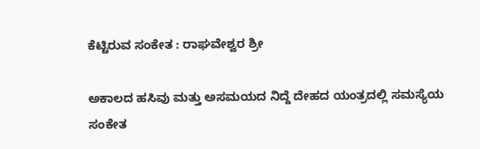ಕೆಟ್ಟಿರುವ ಸಂಕೇತ : ರಾಘವೇಶ್ವರ ಶ್ರೀ

ಅಕಾಲದ ಹಸಿವು ಮತ್ತು ಅಸಮಯದ ನಿದ್ದೆ ದೇಹದ ಯಂತ್ರದಲ್ಲಿ ಸಮಸ್ಯೆಯ ಸಂಕೇತ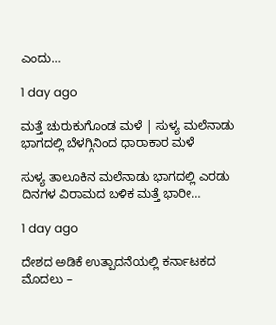ಎಂದು…

1 day ago

ಮತ್ತೆ ಚುರುಕುಗೊಂಡ ಮಳೆ | ಸುಳ್ಯ ಮಲೆನಾಡು ಭಾಗದಲ್ಲಿ ಬೆಳಗ್ಗಿನಿಂದ ಧಾರಾಕಾರ ಮಳೆ

ಸುಳ್ಯ ತಾಲೂಕಿನ ಮಲೆನಾಡು ಭಾಗದಲ್ಲಿ ಎರಡು ದಿನಗಳ ವಿರಾಮದ ಬಳಿಕ ಮತ್ತೆ ಭಾರೀ…

1 day ago

ದೇಶದ ಅಡಿಕೆ ಉತ್ಪಾದನೆಯಲ್ಲಿ ಕರ್ನಾಟಕದ ಮೊದಲು –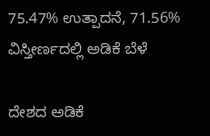75.47% ಉತ್ಪಾದನೆ, 71.56% ವಿಸ್ತೀರ್ಣದಲ್ಲಿ ಅಡಿಕೆ ಬೆಳೆ

ದೇಶದ ಅಡಿಕೆ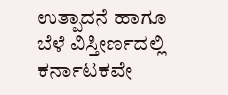ಉತ್ಪಾದನೆ ಹಾಗೂ ಬೆಳೆ ವಿಸ್ತೀರ್ಣದಲ್ಲಿ ಕರ್ನಾಟಕವೇ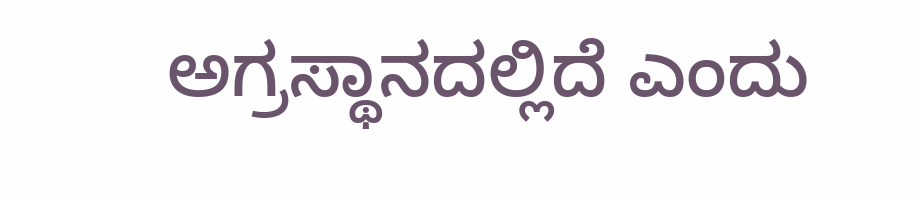ಅಗ್ರಸ್ಥಾನದಲ್ಲಿದೆ ಎಂದು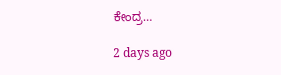ಕೇಂದ್ರ…

2 days ago